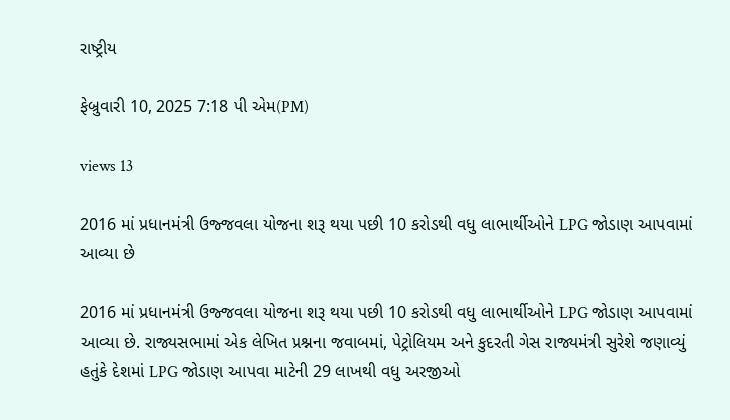રાષ્ટ્રીય

ફેબ્રુવારી 10, 2025 7:18 પી એમ(PM)

views 13

2016 માં પ્રધાનમંત્રી ઉજ્જવલા યોજના શરૂ થયા પછી 10 કરોડથી વધુ લાભાર્થીઓને LPG જોડાણ આપવામાં આવ્યા છે

2016 માં પ્રધાનમંત્રી ઉજ્જવલા યોજના શરૂ થયા પછી 10 કરોડથી વધુ લાભાર્થીઓને LPG જોડાણ આપવામાં આવ્યા છે. રાજ્યસભામાં એક લેખિત પ્રશ્નના જવાબમાં, પેટ્રોલિયમ અને કુદરતી ગેસ રાજ્યમંત્રી સુરેશે જણાવ્યું હતુંકે દેશમાં LPG જોડાણ આપવા માટેની 29 લાખથી વધુ અરજીઓ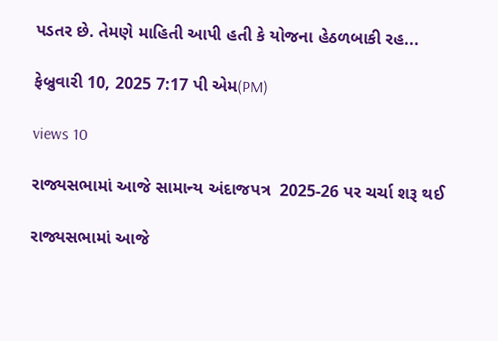પડતર છે. તેમણે માહિતી આપી હતી કે યોજના હેઠળબાકી રહ...

ફેબ્રુવારી 10, 2025 7:17 પી એમ(PM)

views 10

રાજ્યસભામાં આજે સામાન્ય અંદાજપત્ર  2025-26 પર ચર્ચા શરૂ થઈ

રાજ્યસભામાં આજે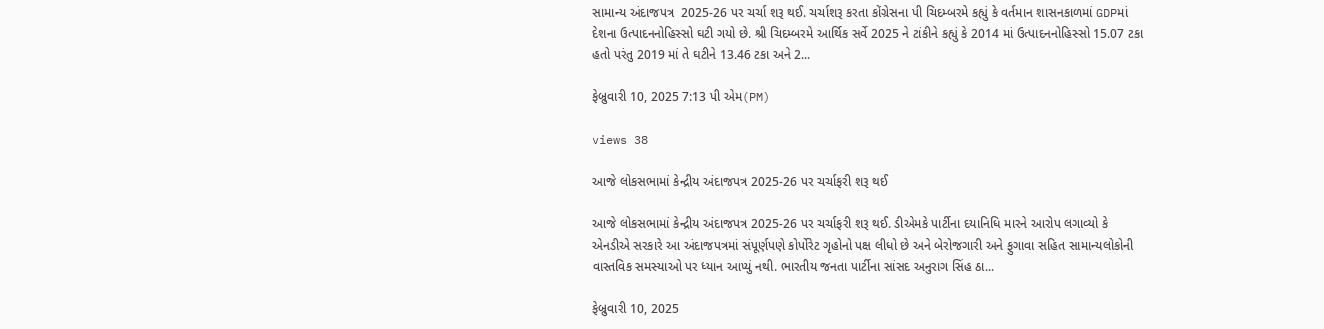સામાન્ય અંદાજપત્ર  2025-26 પર ચર્ચા શરૂ થઈ. ચર્ચાશરૂ કરતા કોંગ્રેસના પી ચિદમ્બરમે કહ્યું કે વર્તમાન શાસનકાળમાં GDPમાં દેશના ઉત્પાદનનોહિસ્સો ઘટી ગયો છે. શ્રી ચિદમ્બરમે આર્થિક સર્વે 2025 ને ટાંકીને કહ્યું કે 2014 માં ઉત્પાદનનોહિસ્સો 15.07 ટકા હતો પરંતુ 2019 માં તે ઘટીને 13.46 ટકા અને 2...

ફેબ્રુવારી 10, 2025 7:13 પી એમ(PM)

views 38

આજે લોકસભામાં કેન્દ્રીય અંદાજપત્ર 2025-26 પર ચર્ચાફરી શરૂ થઈ

આજે લોકસભામાં કેન્દ્રીય અંદાજપત્ર 2025-26 પર ચર્ચાફરી શરૂ થઈ. ડીએમકે પાર્ટીના દયાનિધિ મારને આરોપ લગાવ્યો કે એનડીએ સરકારે આ અંદાજપત્રમાં સંપૂર્ણપણે કોર્પોરેટ ગૃહોનો પક્ષ લીધો છે અને બેરોજગારી અને ફુગાવા સહિત સામાન્યલોકોની વાસ્તવિક સમસ્યાઓ પર ધ્યાન આપ્યું નથી. ભારતીય જનતા પાર્ટીના સાંસદ અનુરાગ સિંહ ઠા...

ફેબ્રુવારી 10, 2025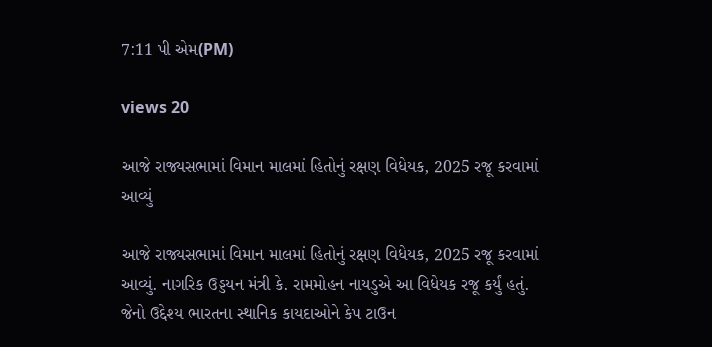7:11 પી એમ(PM)

views 20

આજે રાજ્યસભામાં વિમાન માલમાં હિતોનું રક્ષણ વિધેયક, 2025 રજૂ કરવામાં આવ્યું

આજે રાજ્યસભામાં વિમાન માલમાં હિતોનું રક્ષણ વિધેયક, 2025 રજૂ કરવામાં આવ્યું. નાગરિક ઉડ્ડયન મંત્રી કે. રામમોહન નાયડુએ આ વિધેયક રજૂ કર્યું હતું. જેનો ઉદ્દેશ્ય ભારતના સ્થાનિક કાયદાઓને કેપ ટાઉન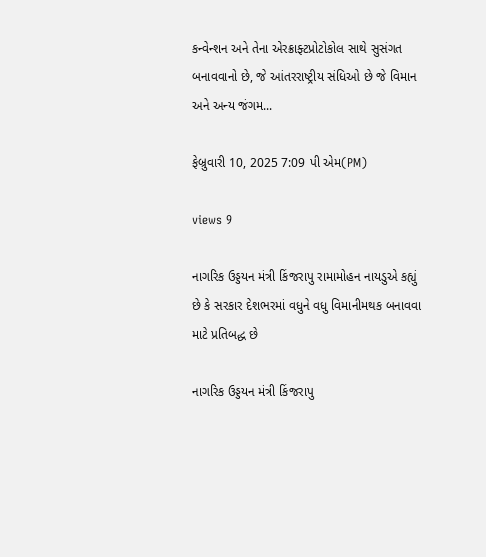કન્વેન્શન અને તેના એરક્રાફ્ટપ્રોટોકોલ સાથે સુસંગત બનાવવાનો છે, જે આંતરરાષ્ટ્રીય સંધિઓ છે જે વિમાન અને અન્ય જંગમ...

ફેબ્રુવારી 10, 2025 7:09 પી એમ(PM)

views 9

નાગરિક ઉડ્ડયન મંત્રી કિંજરાપુ રામામોહન નાયડુએ કહ્યું છે કે સરકાર દેશભરમાં વધુને વધુ વિમાનીમથક બનાવવા માટે પ્રતિબદ્ધ છે

નાગરિક ઉડ્ડયન મંત્રી કિંજરાપુ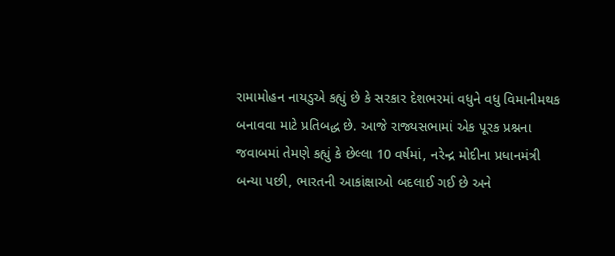રામામોહન નાયડુએ કહ્યું છે કે સરકાર દેશભરમાં વધુને વધુ વિમાનીમથક બનાવવા માટે પ્રતિબદ્ધ છે. આજે રાજ્યસભામાં એક પૂરક પ્રશ્નના જવાબમાં તેમણે કહ્યું કે છેલ્લા 10 વર્ષમાં, નરેન્દ્ર મોદીના પ્રધાનમંત્રી બન્યા પછી, ભારતની આકાંક્ષાઓ બદલાઈ ગઈ છે અને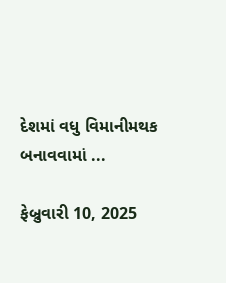દેશમાં વધુ વિમાનીમથક બનાવવામાં ...

ફેબ્રુવારી 10, 2025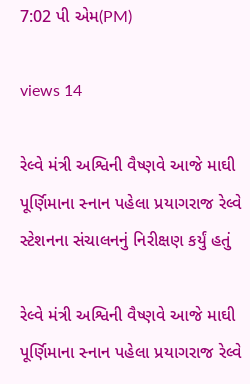7:02 પી એમ(PM)

views 14

રેલ્વે મંત્રી અશ્વિની વૈષ્ણવે આજે માઘી પૂર્ણિમાના સ્નાન પહેલા પ્રયાગરાજ રેલ્વે સ્ટેશનના સંચાલનનું નિરીક્ષણ કર્યું હતું

રેલ્વે મંત્રી અશ્વિની વૈષ્ણવે આજે માઘી પૂર્ણિમાના સ્નાન પહેલા પ્રયાગરાજ રેલ્વે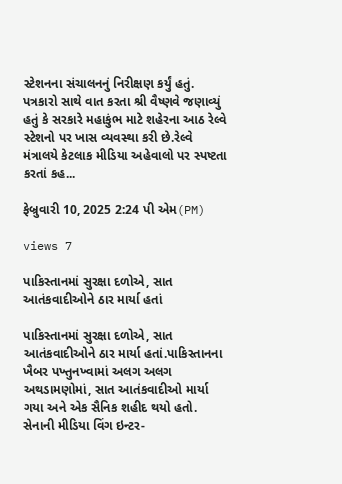સ્ટેશનના સંચાલનનું નિરીક્ષણ કર્યું હતું. પત્રકારો સાથે વાત કરતા શ્રી વૈષ્ણવે જણાવ્યું હતું કે સરકારે મહાકુંભ માટે શહેરના આઠ રેલ્વે સ્ટેશનો પર ખાસ વ્યવસ્થા કરી છે.રેલ્વે મંત્રાલયે કેટલાક મીડિયા અહેવાલો પર સ્પષ્ટતા કરતાં કહ...

ફેબ્રુવારી 10, 2025 2:24 પી એમ(PM)

views 7

પાકિસ્તાનમાં સુરક્ષા દળોએ, સાત આતંકવાદીઓને ઠાર માર્યા હતાં

પાકિસ્તાનમાં સુરક્ષા દળોએ, સાત આતંકવાદીઓને ઠાર માર્યા હતાં.પાકિસ્તાનના ખૈબર પખ્તુનખ્વામાં અલગ અલગ અથડામણોમાં, સાત આતંકવાદીઓ માર્યા ગયા અને એક સૈનિક શહીદ થયો હતો. સેનાની મીડિયા વિંગ ઇન્ટર-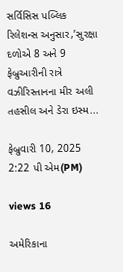સર્વિસિસ પબ્લિક રિલેશન્સ અનુસાર,’સુરક્ષા દળોએ 8 અને 9 ફેબ્રુઆરીની રાત્રે વઝીરિસ્તાનના મીર અલી તહસીલ અને ડેરા ઇસ્મ...

ફેબ્રુવારી 10, 2025 2:22 પી એમ(PM)

views 16

અમેરિકાના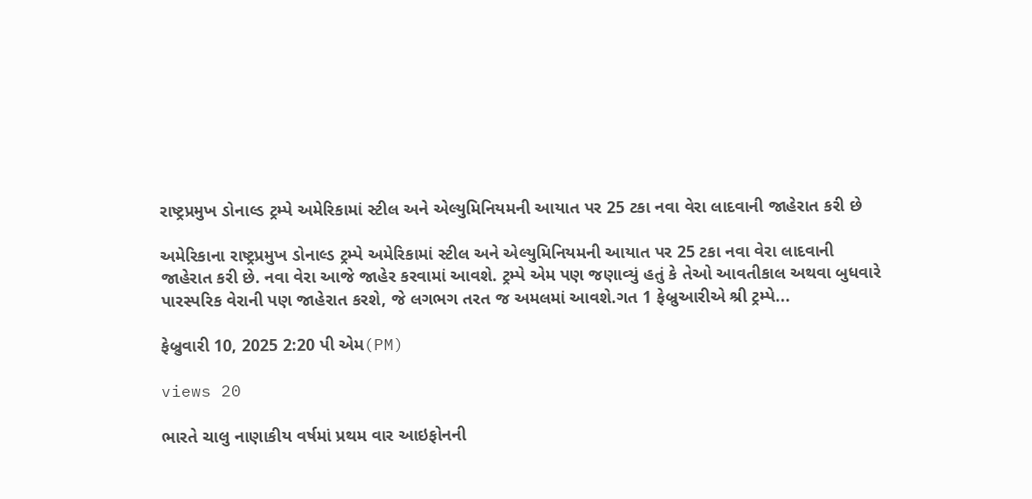રાષ્ટ્રપ્રમુખ ડોનાલ્ડ ટ્રમ્પે અમેરિકામાં સ્ટીલ અને એલ્યુમિનિયમની આયાત પર 25 ટકા નવા વેરા લાદવાની જાહેરાત કરી છે

અમેરિકાના રાષ્ટ્રપ્રમુખ ડોનાલ્ડ ટ્રમ્પે અમેરિકામાં સ્ટીલ અને એલ્યુમિનિયમની આયાત પર 25 ટકા નવા વેરા લાદવાની જાહેરાત કરી છે. નવા વેરા આજે જાહેર કરવામાં આવશે. ટ્રમ્પે એમ પણ જણાવ્યું હતું કે તેઓ આવતીકાલ અથવા બુધવારે પારસ્પરિક વેરાની પણ જાહેરાત કરશે, જે લગભગ તરત જ અમલમાં આવશે.ગત 1 ફેબ્રુઆરીએ શ્રી ટ્રમ્પે...

ફેબ્રુવારી 10, 2025 2:20 પી એમ(PM)

views 20

ભારતે ચાલુ નાણાકીય વર્ષમાં પ્રથમ વાર આઇફોનની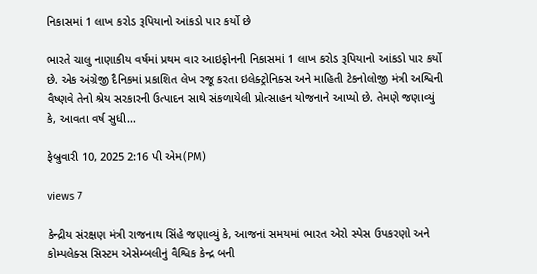નિકાસમાં 1 લાખ કરોડ રૂપિયાનો આંકડો પાર કર્યો છે

ભારતે ચાલુ નાણાકીય વર્ષમાં પ્રથમ વાર આઇફોનની નિકાસમાં 1 લાખ કરોડ રૂપિયાનો આંકડો પાર કર્યો છે. એક અંગ્રેજી દૈનિકમાં પ્રકાશિત લેખ રજૂ કરતા ઇલેક્ટ્રોનિક્સ અને માહિતી ટેકનોલોજી મંત્રી અશ્વિની વૈષ્ણવે તેનો શ્રેય સરકારની ઉત્પાદન સાથે સંકળાયેલી પ્રોત્સાહન યોજનાને આપ્યો છે. તેમણે જણાવ્યું કે, આવતા વર્ષ સુધી...

ફેબ્રુવારી 10, 2025 2:16 પી એમ(PM)

views 7

કેન્દ્રીય સંરક્ષણ મંત્રી રાજનાથ સિંહે જણાવ્યું કે, આજનાં સમયમાં ભારત એરો સ્પેસ ઉપકરણો અને કોમ્પલેક્સ સિસ્ટમ એસેમ્બલીનું વૈશ્વિક કેન્દ્ર બની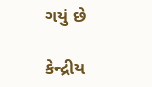ગયું છે

કેન્દ્રીય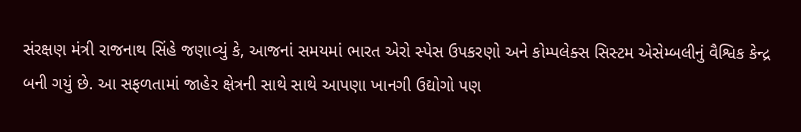સંરક્ષણ મંત્રી રાજનાથ સિંહે જણાવ્યું કે, આજનાં સમયમાં ભારત એરો સ્પેસ ઉપકરણો અને કોમ્પલેક્સ સિસ્ટમ એસેમ્બલીનું વૈશ્વિક કેન્દ્ર બની ગયું છે. આ સફળતામાં જાહેર ક્ષેત્રની સાથે સાથે આપણા ખાનગી ઉદ્યોગો પણ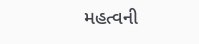મહત્વની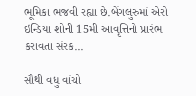ભૂમિકા ભજવી રહ્યા છે.બેંગલુરુમાં એરો ઇન્ડિયા શોની 15મી આવૃત્તિનો પ્રારંભ કરાવતા સંરક...

સૌથી વધુ વાંચો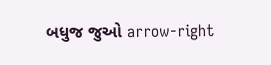બધુજ જુઓ arrow-right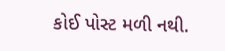કોઈ પોસ્ટ મળી નથી.